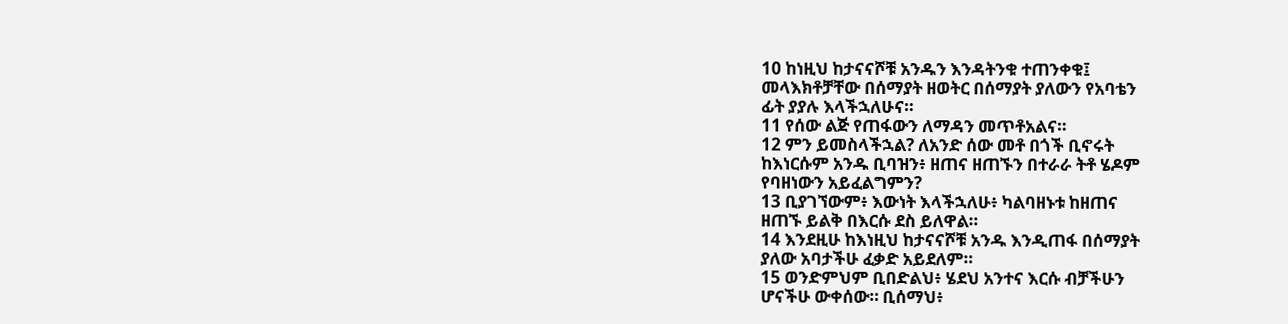10 ከነዚህ ከታናናሾቹ አንዱን እንዳትንቁ ተጠንቀቁ፤
መላእክቶቻቸው በሰማያት ዘወትር በሰማያት ያለውን የአባቴን
ፊት ያያሉ እላችኋለሁና።
11 የሰው ልጅ የጠፋውን ለማዳን መጥቶአልና።
12 ምን ይመስላችኋል? ለአንድ ሰው መቶ በጎች ቢኖሩት
ከእነርሱም አንዱ ቢባዝን፥ ዘጠና ዘጠኙን በተራራ ትቶ ሄዶም
የባዘነውን አይፈልግምን?
13 ቢያገኘውም፥ እውነት እላችኋለሁ፥ ካልባዘኑቱ ከዘጠና
ዘጠኙ ይልቅ በእርሱ ደስ ይለዋል።
14 እንደዚሁ ከእነዚህ ከታናናሾቹ አንዱ እንዲጠፋ በሰማያት
ያለው አባታችሁ ፈቃድ አይደለም።
15 ወንድምህም ቢበድልህ፥ ሄደህ አንተና እርሱ ብቻችሁን
ሆናችሁ ውቀሰው። ቢሰማህ፥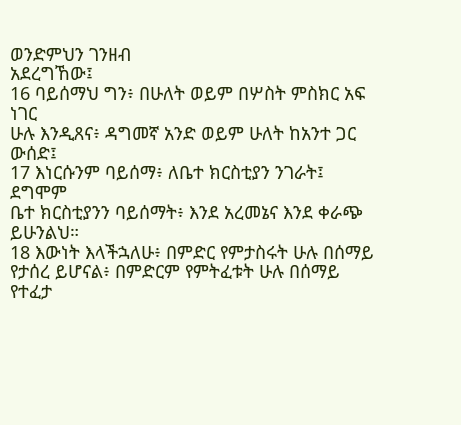ወንድምህን ገንዘብ
አደረግኸው፤
16 ባይሰማህ ግን፥ በሁለት ወይም በሦስት ምስክር አፍ ነገር
ሁሉ እንዲጸና፥ ዳግመኛ አንድ ወይም ሁለት ከአንተ ጋር
ውሰድ፤
17 እነርሱንም ባይሰማ፥ ለቤተ ክርስቲያን ንገራት፤ ደግሞም
ቤተ ክርስቲያንን ባይሰማት፥ እንደ አረመኔና እንደ ቀራጭ
ይሁንልህ።
18 እውነት እላችኋለሁ፥ በምድር የምታስሩት ሁሉ በሰማይ
የታሰረ ይሆናል፥ በምድርም የምትፈቱት ሁሉ በሰማይ የተፈታ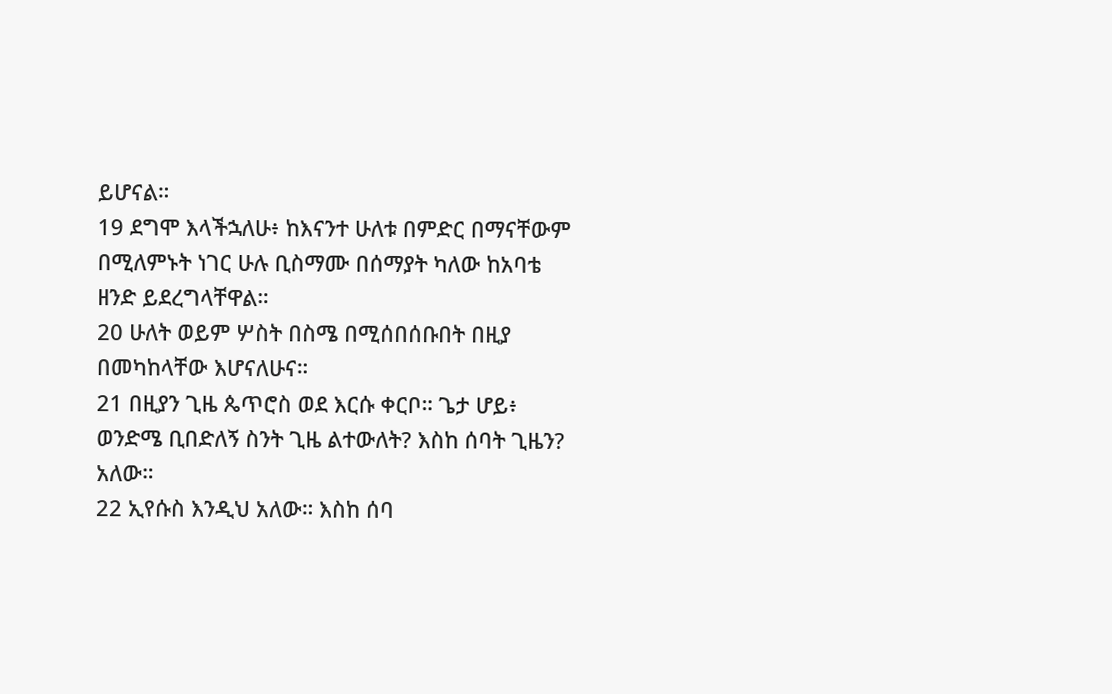ይሆናል።
19 ደግሞ እላችኋለሁ፥ ከእናንተ ሁለቱ በምድር በማናቸውም
በሚለምኑት ነገር ሁሉ ቢስማሙ በሰማያት ካለው ከአባቴ
ዘንድ ይደረግላቸዋል።
20 ሁለት ወይም ሦስት በስሜ በሚሰበሰቡበት በዚያ
በመካከላቸው እሆናለሁና።
21 በዚያን ጊዜ ጴጥሮስ ወደ እርሱ ቀርቦ። ጌታ ሆይ፥
ወንድሜ ቢበድለኝ ስንት ጊዜ ልተውለት? እስከ ሰባት ጊዜን?
አለው።
22 ኢየሱስ እንዲህ አለው። እስከ ሰባ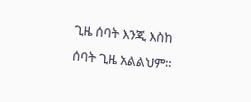ጊዜ ሰባት እንጂ እስከ
ሰባት ጊዜ አልልህም።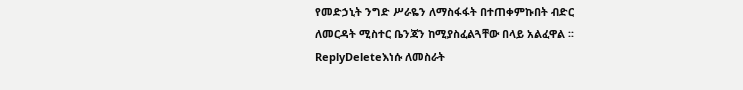የመድኃኒት ንግድ ሥራዬን ለማስፋፋት በተጠቀምኩበት ብድር ለመርዳት ሚስተር ቤንጃን ከሚያስፈልጓቸው በላይ አልፈዋል ፡፡
ReplyDeleteእነሱ ለመስራት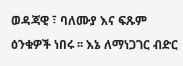ወዳጃዊ ፣ ባለሙያ እና ፍጹም ዕንቁዎች ነበሩ ፡፡ እኔ ለማነጋገር ብድር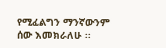የሚፈልግን ማንኛውንም ሰው እመክራለሁ ፡፡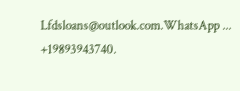Lfdsloans@outlook.com.WhatsApp ... +19893943740.